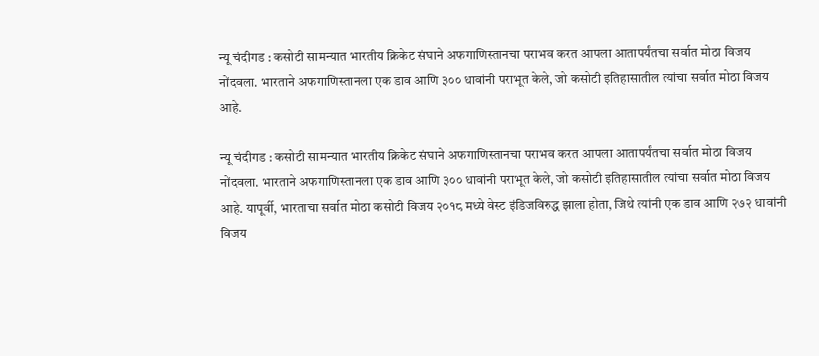न्यू चंदीगड : कसोटी सामन्यात भारतीय क्रिकेट संघाने अफगाणिस्तानचा पराभव करत आपला आतापर्यंतचा सर्वात मोठा विजय नोंदवला. भारताने अफगाणिस्तानला एक डाव आणि ३०० धावांनी पराभूत केले, जो कसोटी इतिहासातील त्यांचा सर्वात मोठा विजय आहे.

न्यू चंदीगड : कसोटी सामन्यात भारतीय क्रिकेट संघाने अफगाणिस्तानचा पराभव करत आपला आतापर्यंतचा सर्वात मोठा विजय नोंदवला. भारताने अफगाणिस्तानला एक डाव आणि ३०० धावांनी पराभूत केले, जो कसोटी इतिहासातील त्यांचा सर्वात मोठा विजय आहे. यापूर्वी, भारताचा सर्वात मोठा कसोटी विजय २०१८ मध्ये वेस्ट इंडिजविरुद्ध झाला होता, जिथे त्यांनी एक डाव आणि २७२ धावांनी विजय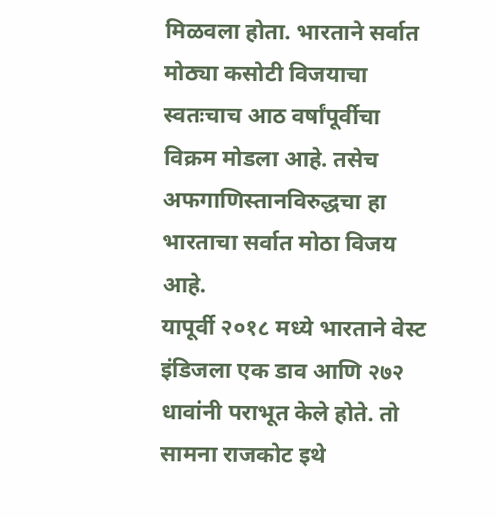मिळवला होता. भारताने सर्वात मोठ्या कसोटी विजयाचा स्वतःचाच आठ वर्षांपूर्वीचा विक्रम मोडला आहे. तसेच अफगाणिस्तानविरुद्धचा हा भारताचा सर्वात मोठा विजय आहे.
यापूर्वी २०१८ मध्ये भारताने वेस्ट इंडिजला एक डाव आणि २७२ धावांनी पराभूत केले होते. तो सामना राजकोट इथे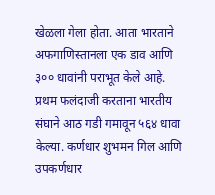खेळला गेला होता. आता भारताने अफगाणिस्तानला एक डाव आणि ३०० धावांनी पराभूत केले आहे. प्रथम फलंदाजी करताना भारतीय संघाने आठ गडी गमावून ५६४ धावा केल्या. कर्णधार शुभमन गिल आणि उपकर्णधार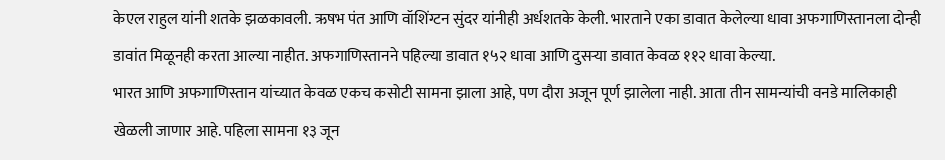केएल राहुल यांनी शतके झळकावली. ऋषभ पंत आणि वॉशिंग्टन सुंदर यांनीही अर्धशतके केली. भारताने एका डावात केलेल्या धावा अफगाणिस्तानला दोन्ही डावांत मिळूनही करता आल्या नाहीत. अफगाणिस्तानने पहिल्या डावात १५२ धावा आणि दुसऱ्या डावात केवळ ११२ धावा केल्या.
भारत आणि अफगाणिस्तान यांच्यात केवळ एकच कसोटी सामना झाला आहे, पण दौरा अजून पूर्ण झालेला नाही. आता तीन सामन्यांची वनडे मालिकाही खेळली जाणार आहे. पहिला सामना १३ जून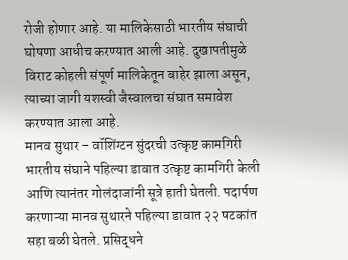रोजी होणार आहे. या मालिकेसाठी भारतीय संघाची घोषणा आधीच करण्यात आली आहे. दुखापतीमुळे विराट कोहली संपूर्ण मालिकेतून बाहेर झाला असून, त्याच्या जागी यशस्वी जैस्वालचा संघात समावेश करण्यात आला आहे.
मानव सुथार – वॉशिंग्टन सुंदरची उत्कृष्ट कामगिरी
भारतीय संघाने पहिल्या डावात उत्कृष्ट कामगिरी केली आणि त्यानंतर गोलंदाजांनी सूत्रे हाती घेतली. पदार्पण करणाऱ्या मानव सुथारने पहिल्या डावात २२ षटकांत सहा बळी घेतले. प्रसिद्धने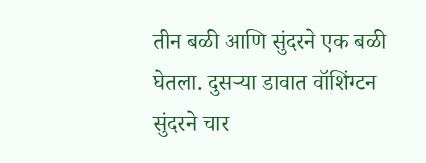तीन बळी आणि सुंदरने एक बळी घेतला. दुसऱ्या डावात वॉशिंग्टन सुंदरने चार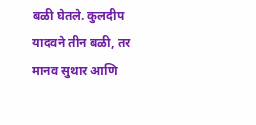बळी घेतले. कुलदीप यादवने तीन बळी, तर मानव सुथार आणि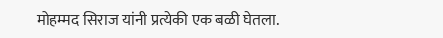मोहम्मद सिराज यांनी प्रत्येकी एक बळी घेतला.